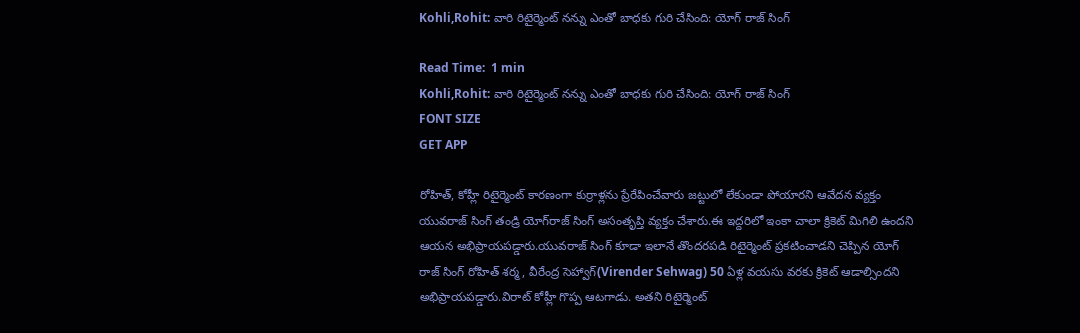Kohli,Rohit: వారి రిటైర్మెంట్ నన్ను ఎంతో బాధకు గురి చేసింది: యోగ్ రాజ్ సింగ్

Read Time:  1 min
Kohli,Rohit: వారి రిటైర్మెంట్ నన్ను ఎంతో బాధకు గురి చేసింది: యోగ్ రాజ్ సింగ్
FONT SIZE
GET APP

రోహిత్, కోహ్లీ రిటైర్మెంట్ కారణంగా కుర్రాళ్లను ప్రేరేపించేవారు జట్టులో లేకుండా పోయారని ఆవేదన వ్యక్తం యువరాజ్ సింగ్ తండ్రి యోగ్‌రాజ్ సింగ్ అసంతృప్తి వ్యక్తం చేశారు.ఈ ఇద్దరిలో ఇంకా చాలా క్రికెట్ మిగిలి ఉందని ఆయన అభిప్రాయపడ్డారు.యువరాజ్ సింగ్ కూడా ఇలానే తొందరపడి రిటైర్మెంట్ ప్రకటించాడని చెప్పిన యోగ్ రాజ్ సింగ్ రోహిత్ శర్మ, వీరేంద్ర సెహ్వాగ్(Virender Sehwag) 50 ఏళ్ల వయసు వరకు క్రికెట్ ఆడాల్సిందని అభిప్రాయపడ్డారు.విరాట్ కోహ్లీ గొప్ప ఆటగాడు. అతని రిటైర్మెంట్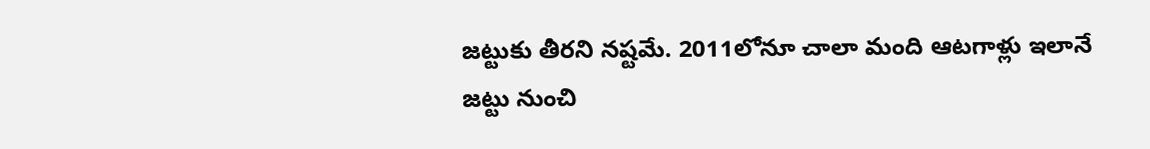జట్టుకు తీరని నష్టమే. 2011లోనూ చాలా మంది ఆటగాళ్లు ఇలానే జట్టు నుంచి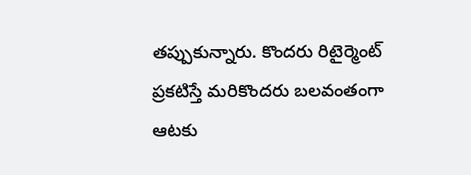తప్పుకున్నారు. కొందరు రిటైర్మెంట్ ప్రకటిస్తే మరికొందరు బలవంతంగా ఆటకు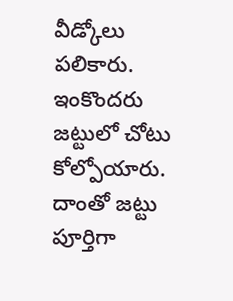వీడ్కోలు పలికారు. ఇంకొందరు జట్టులో చోటు కోల్పోయారు. దాంతో జట్టు పూర్తిగా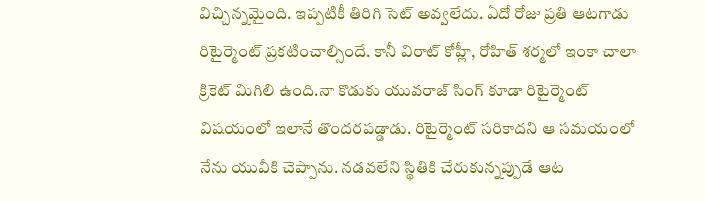విచ్చిన్నమైంది. ఇప్పటికీ తిరిగి సెట్ అవ్వలేదు. ఏదో రోజు ప్రతి ఆటగాడు రిటైర్మెంట్ ప్రకటించాల్సిందే. కానీ విరాట్ కోహ్లీ, రోహిత్ శర్మలో ఇంకా చాలా క్రికెట్ మిగిలి ఉంది.నా కొడుకు యువరాజ్ సింగ్ కూడా రిటైర్మెంట్ విషయంలో ఇలానే తొందరపడ్డాడు. రిటైర్మెంట్ సరికాదని ఆ సమయంలో నేను యువీకి చెప్పాను. నడవలేని స్థితికి చేరుకున్నప్పుడే ఆట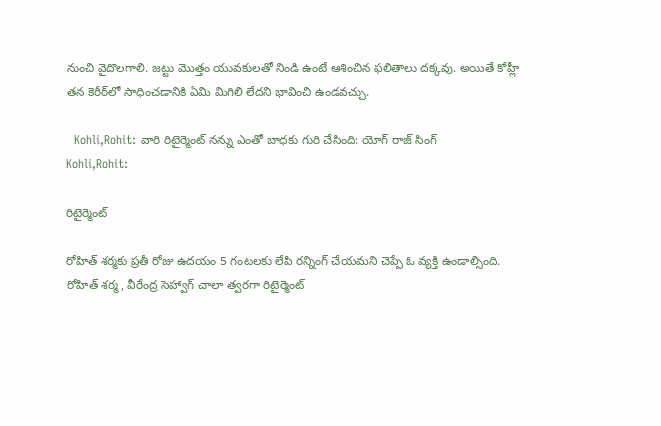నుంచి వైదొలగాలి. జట్టు మొత్తం యువకులతో నిండి ఉంటే ఆశించిన ఫలితాలు దక్కవు. అయితే కోహ్లీ తన కెరీర్‌లో సాధించడానికి ఏమి మిగిలి లేదని భావించి ఉండవచ్చు.

  Kohli,Rohit: వారి రిటైర్మెంట్ నన్ను ఎంతో బాధకు గురి చేసింది: యోగ్ రాజ్ సింగ్
Kohli,Rohit:

రిటైర్మెంట్

రోహిత్ శర్మకు ప్రతీ రోజు ఉదయం 5 గంటలకు లేపి రన్నింగ్ చేయమని చెప్పే ఓ వ్యక్తి ఉండాల్సింది. రోహిత్ శర్మ, వీరేంద్ర సెహ్వాగ్ చాలా త్వరగా రిటైర్మెంట్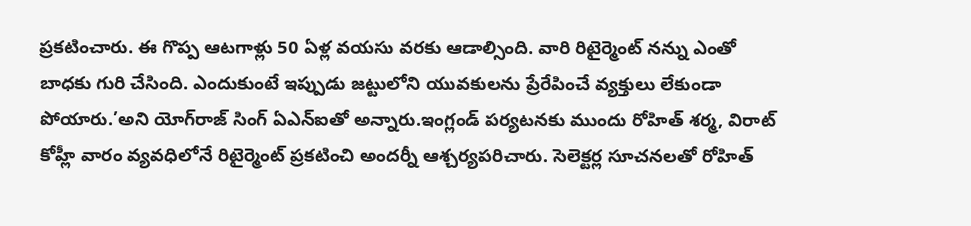ప్రకటించారు. ఈ గొప్ప ఆటగాళ్లు 50 ఏళ్ల వయసు వరకు ఆడాల్సింది. వారి రిటైర్మెంట్ నన్ను ఎంతో బాధకు గురి చేసింది. ఎందుకుంటే ఇప్పుడు జట్టులోని యువకులను ప్రేరేపించే వ్యక్తులు లేకుండా పోయారు.’అని యోగ్‌రాజ్ సింగ్ ఏఎన్‌ఐతో అన్నారు.ఇంగ్లండ్ పర్యటనకు ముందు రోహిత్ శర్మ, విరాట్ కోహ్లీ వారం వ్యవధిలోనే రిటైర్మెంట్ ప్రకటించి అందర్నీ ఆశ్చర్యపరిచారు. సెలెక్టర్ల సూచనలతో రోహిత్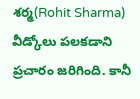శర్మ(Rohit Sharma) వీడ్కోలు పలకడాని ప్రచారం జరిగింది. కానీ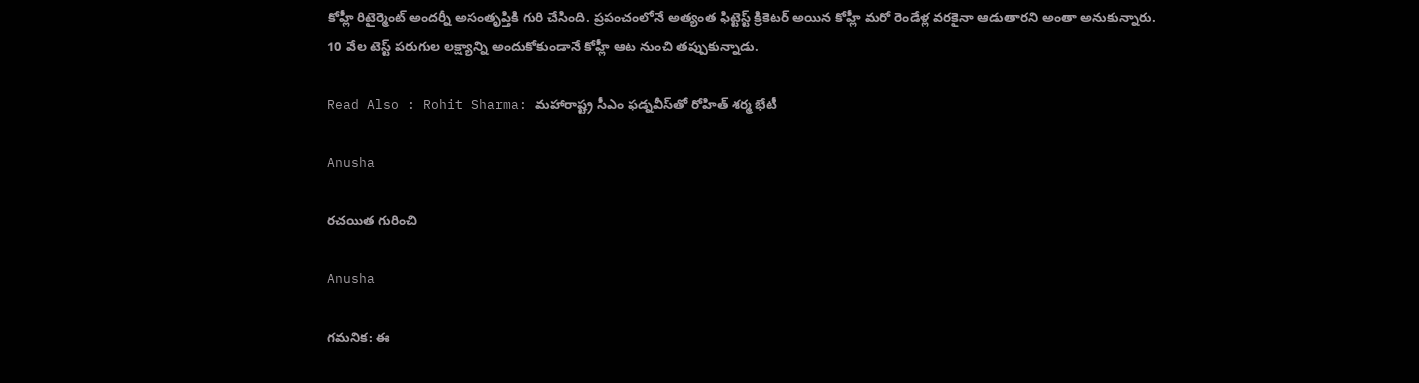కోహ్లీ రిటైర్మెంట్ అందర్నీ అసంతృప్తికి గురి చేసింది. ప్రపంచంలోనే అత్యంత ఫిట్టెస్ట్ క్రికెటర్ అయిన కోహ్లీ మరో రెండేళ్ల వరకైనా ఆడుతారని అంతా అనుకున్నారు. 10 వేల టెస్ట్‌ పరుగుల లక్ష్యాన్ని అందుకోకుండానే కోహ్లీ ఆట నుంచి తప్పుకున్నాడు.

Read Also : Rohit Sharma: మహారాష్ట్ర సీఎం ఫడ్నవీస్‌తో రోహిత్ శర్మ భేటీ

Anusha

రచయిత గురించి

Anusha

గమనిక: ఈ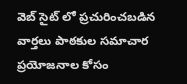వెబ్ సైట్ లో ప్రచురించబడిన వార్తలు పాఠకుల సమాచార ప్రయోజనాల కోసం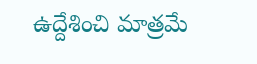ఉద్దేశించి మాత్రమే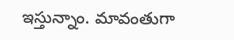ఇస్తున్నాం. మావంతుగా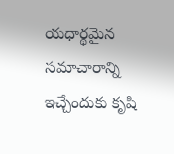యధార్థమైన సమాచారాన్ని ఇచ్చేందుకు కృషి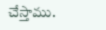చేస్తాము.